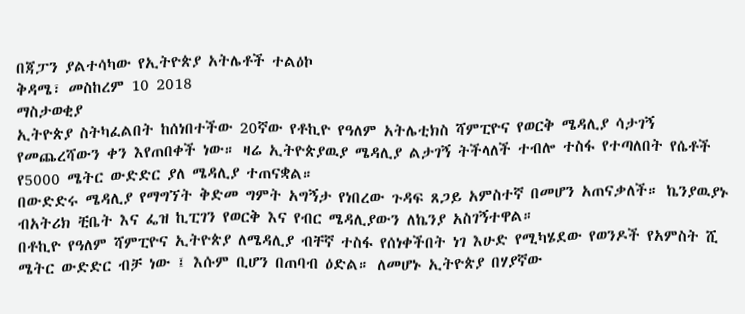በጃፓን ያልተሳካው የኢትዮጵያ አትሌቶች ተልዕኮ
ቅዳሜ፣ መስከረም 10 2018
ማስታወቂያ
ኢትዮጵያ ስትካፈልበት ከሰነበተችው 20ኛው የቶኪዮ የዓለም አትሌቲክስ ሻምፒዮና የወርቅ ሜዳሊያ ሳታገኝ የመጨረሻውን ቀን እየጠበቀች ነው። ዛሬ ኢትዮጵያዉያ ሜዳሊያ ልታገኝ ትችላለች ተብሎ ተስፋ የተጣለበት የሴቶች የ5000 ሜትር ውድድር ያለ ሜዳሊያ ተጠናቋል።
በውድድሩ ሜዳሊያ የማግኘት ቅድመ ግምት አግኝታ የነበረው ጉዳፍ ጸጋይ አምስተኛ በመሆን አጠናቃለች። ኬንያዉያኑ ብአትሪክ ቺቤት እና ፌዝ ኪፒገን የወርቅ እና የብር ሜዳሊያውን ለኬንያ አስገኝተዋል።
በቶኪዮ የዓለም ሻምፒዮና ኢትዮጵያ ለሜዳሊያ ብቸኛ ተስፋ የሰነቀችበት ነገ እሁድ የሚካሄደው የወንዶች የአምስት ሺ ሜትር ውድድር ብቻ ነው ፤ እሱም ቢሆን በጠባብ ዕድል። ለመሆኑ ኢትዮጵያ በሃያኛው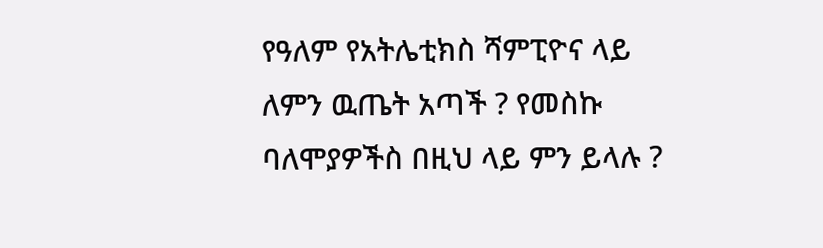የዓለም የአትሌቲክስ ሻምፒዮና ላይ ለምን ዉጤት አጣች ? የመስኩ ባለሞያዎችስ በዚህ ላይ ምን ይላሉ ?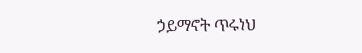ኃይማኖት ጥሩነህ